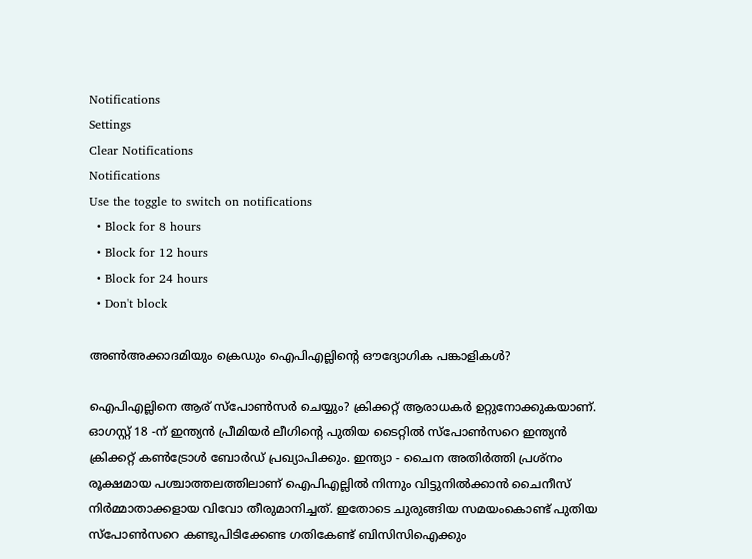Notifications
Settings
Clear Notifications
Notifications
Use the toggle to switch on notifications
  • Block for 8 hours
  • Block for 12 hours
  • Block for 24 hours
  • Don't block

അണ്‍അക്കാദമിയും ക്രെഡും ഐപിഎല്ലിന്റെ ഔദ്യോഗിക പങ്കാളികള്‍?

ഐപിഎല്ലിനെ ആര് സ്‌പോണ്‍സര്‍ ചെയ്യും? ക്രിക്കറ്റ് ആരാധകര്‍ ഉറ്റുനോക്കുകയാണ്. ഓഗസ്റ്റ് 18 -ന് ഇന്ത്യന്‍ പ്രീമിയര്‍ ലീഗിന്റെ പുതിയ ടൈറ്റില്‍ സ്‌പോണ്‍സറെ ഇന്ത്യന്‍ ക്രിക്കറ്റ് കണ്‍ട്രോള്‍ ബോര്‍ഡ് പ്രഖ്യാപിക്കും. ഇന്ത്യാ - ചൈന അതിര്‍ത്തി പ്രശ്‌നം രൂക്ഷമായ പശ്ചാത്തലത്തിലാണ് ഐപിഎല്ലില്‍ നിന്നും വിട്ടുനില്‍ക്കാന്‍ ചൈനീസ് നിര്‍മ്മാതാക്കളായ വിവോ തീരുമാനിച്ചത്. ഇതോടെ ചുരുങ്ങിയ സമയംകൊണ്ട് പുതിയ സ്‌പോണ്‍സറെ കണ്ടുപിടിക്കേണ്ട ഗതികേണ്ട് ബിസിസിഐക്കും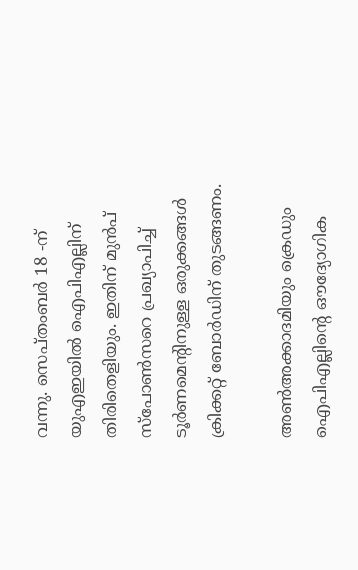വന്നു. സെപ്തംബര്‍ 18 -ന് യുഎഇയില്‍ ഐപിഎല്ലിന് തിരിതെളിയും. ഇതിന് മുന്‍പ് സ്‌പോണ്‍സറെ പ്രഖ്യാപിച്ച് ടൂര്‍ണമെന്റിനുള്ള ഒരുക്കങ്ങള്‍ ക്രിക്കറ്റ് ബോര്‍ഡിന് തുടങ്ങണം.

അണ്‍അക്കാദമിയും ക്രെഡും ഐപിഎല്ലിന്റെ ഔദ്യോഗിക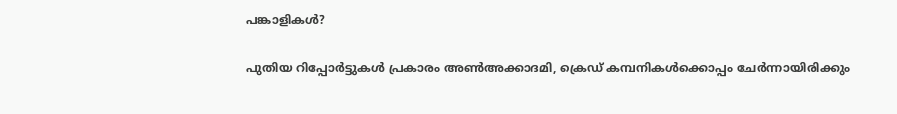പങ്കാളികള്‍?

പുതിയ റിപ്പോര്‍ട്ടുകള്‍ പ്രകാരം അണ്‍അക്കാദമി, ക്രെഡ് കമ്പനികള്‍ക്കൊപ്പം ചേര്‍ന്നായിരിക്കും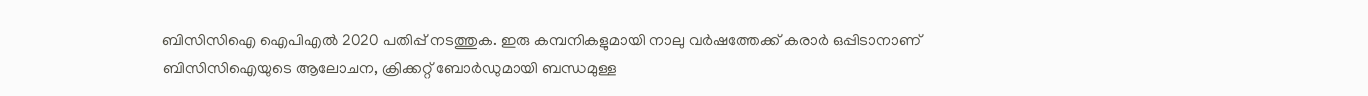ബിസിസിഐ ഐപിഎല്‍ 2020 പതിപ്പ് നടത്തുക. ഇരു കമ്പനികളുമായി നാലു വര്‍ഷത്തേക്ക് കരാര്‍ ഒപ്പിടാനാണ് ബിസിസിഐയുടെ ആലോചന, ക്രിക്കറ്റ് ബോര്‍ഡുമായി ബന്ധമുള്ള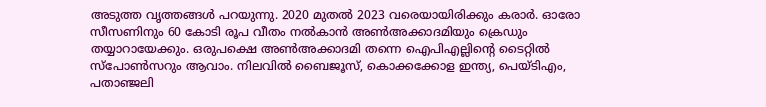അടുത്ത വൃത്തങ്ങള്‍ പറയുന്നു. 2020 മുതല്‍ 2023 വരെയായിരിക്കും കരാര്‍. ഓരോ സീസണിനും 60 കോടി രൂപ വീതം നല്‍കാന്‍ അണ്‍അക്കാദമിയും ക്രെഡും തയ്യാറായേക്കും. ഒരുപക്ഷെ അണ്‍അക്കാദമി തന്നെ ഐപിഎല്ലിന്റെ ടൈറ്റില്‍ സ്‌പോണ്‍സറും ആവാം. നിലവില്‍ ബൈജൂസ്, കൊക്കക്കോള ഇന്ത്യ, പെയ്ടിഎം, പതാഞ്ജലി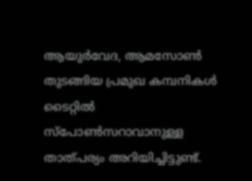ആയുര്‍വേദ, ആമസോണ്‍ തുടങ്ങിയ പ്രമുഖ കമ്പനികള്‍ ടൈറ്റില്‍ സ്‌പോണ്‍സറാവാനുള്ള താത്പര്യം അറിയിച്ചിട്ടുണ്ട്.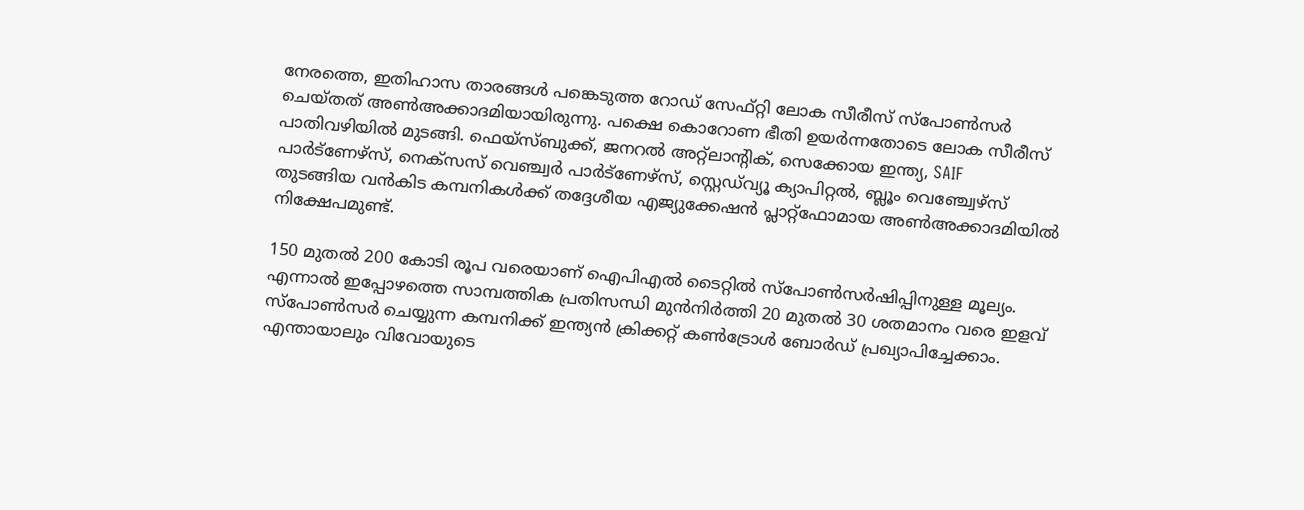നേരത്തെ, ഇതിഹാസ താരങ്ങള്‍ പങ്കെടുത്ത റോഡ് സേഫ്റ്റി ലോക സീരീസ് സ്‌പോണ്‍സര്‍ ചെയ്തത് അണ്‍അക്കാദമിയായിരുന്നു. പക്ഷെ കൊറോണ ഭീതി ഉയര്‍ന്നതോടെ ലോക സീരീസ് പാതിവഴിയില്‍ മുടങ്ങി. ഫെയ്‌സ്ബുക്ക്, ജനറല്‍ അറ്റ്‌ലാന്റിക്, സെക്കോയ ഇന്ത്യ, SAIF പാര്‍ട്‌ണേഴ്‌സ്, നെക്‌സസ് വെഞ്ച്വര്‍ പാര്‍ട്‌ണേഴ്‌സ്, സ്റ്റെഡ്‌വ്യൂ ക്യാപിറ്റല്‍, ബ്ലൂം വെഞ്ച്വേഴ്‌സ് തുടങ്ങിയ വന്‍കിട കമ്പനികള്‍ക്ക് തദ്ദേശീയ എജ്യുക്കേഷന്‍ പ്ലാറ്റ്‌ഫോമായ അണ്‍അക്കാദമിയില്‍ നിക്ഷേപമുണ്ട്.

150 മുതല്‍ 200 കോടി രൂപ വരെയാണ് ഐപിഎല്‍ ടൈറ്റില്‍ സ്‌പോണ്‍സര്‍ഷിപ്പിനുള്ള മൂല്യം. എന്നാല്‍ ഇപ്പോഴത്തെ സാമ്പത്തിക പ്രതിസന്ധി മുന്‍നിര്‍ത്തി 20 മുതല്‍ 30 ശതമാനം വരെ ഇളവ് സ്‌പോണ്‍സര്‍ ചെയ്യുന്ന കമ്പനിക്ക് ഇന്ത്യന്‍ ക്രിക്കറ്റ് കണ്‍ട്രോള്‍ ബോര്‍ഡ് പ്രഖ്യാപിച്ചേക്കാം. എന്തായാലും വിവോയുടെ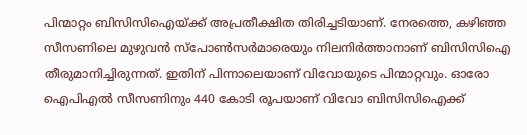പിന്മാറ്റം ബിസിസിഐയ്ക്ക് അപ്രതീക്ഷിത തിരിച്ചടിയാണ്. നേരത്തെ, കഴിഞ്ഞ സീസണിലെ മുഴുവന്‍ സ്‌പോണ്‍സര്‍മാരെയും നിലനിര്‍ത്താനാണ് ബിസിസിഐ തീരുമാനിച്ചിരുന്നത്. ഇതിന് പിന്നാലെയാണ് വിവോയുടെ പിന്മാറ്റവും. ഓരോ ഐപിഎല്‍ സീസണിനും 440 കോടി രൂപയാണ് വിവോ ബിസിസിഐക്ക്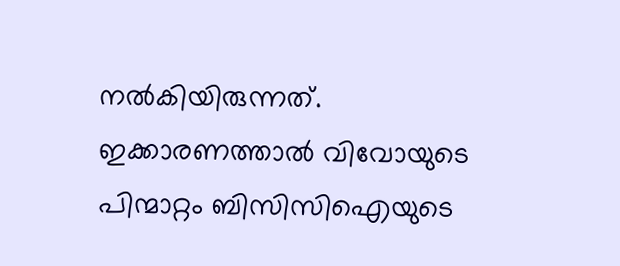നല്‍കിയിരുന്നത്. ഇക്കാരണത്താല്‍ വിവോയുടെ പിന്മാറ്റം ബിസിസിഐയുടെ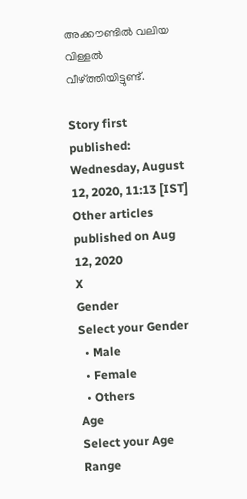അക്കൗണ്ടില്‍ വലിയ വിള്ളല്‍ വീഴ്ത്തിയിട്ടുണ്ട്.

Story first published: Wednesday, August 12, 2020, 11:13 [IST]
Other articles published on Aug 12, 2020
X
Gender
Select your Gender
  • Male
  • Female
  • Others
Age
Select your Age Range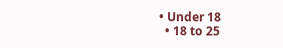• Under 18
  • 18 to 25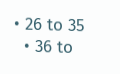• 26 to 35
  • 36 to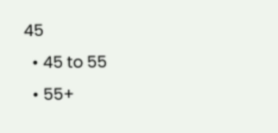45
  • 45 to 55
  • 55+